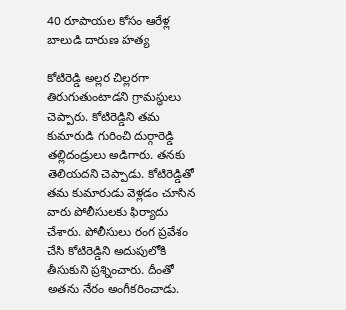40 రూపాయల కోసం ఆరేళ్ల బాలుడి దారుణ హత్య

కోటిరెడ్డి అల్లర చిల్లరగా తిరుగుతుంటాడని గ్రామస్థులు చెప్పారు. కోటిరెడ్డిని తమ కుమారుడి గురించి దుర్గారెడ్డి తల్లిదండ్రులు అడిగారు. తనకు తెలియదని చెప్పాడు. కోటిరెడ్డితో తమ కుమారుడు వెళ్లడం చూసిన వారు పోలీసులకు ఫిర్యాదు చేశారు. పోలీసులు రంగ ప్రవేశం చేసి కోటిరెడ్డిని అదుపులోకి తీసుకుని ప్రశ్నించారు. దీంతో అతను నేరం అంగీకరించాడు.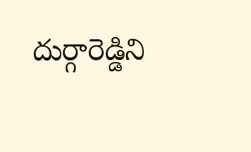దుర్గారెడ్డిని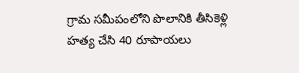గ్రామ సమీపంలోని పొలానికి తీసికెళ్లి హత్య చేసి 40 రూపాయలు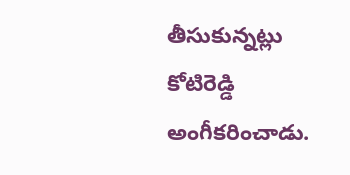తీసుకున్నట్లు కోటిరెడ్డి అంగీకరించాడు.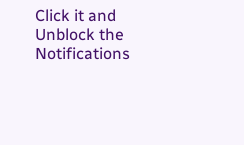Click it and Unblock the Notifications